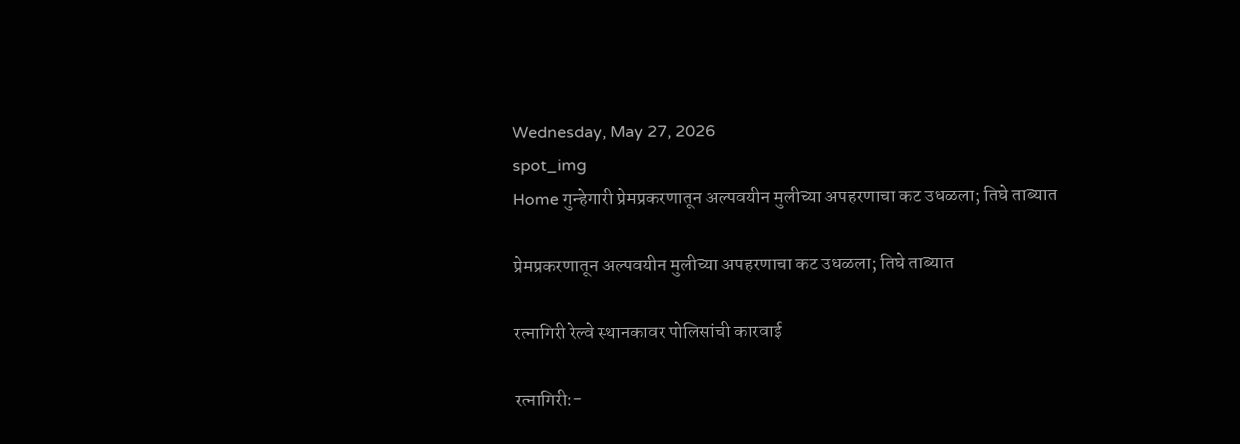Wednesday, May 27, 2026
spot_img
Home गुन्हेगारी प्रेमप्रकरणातून अल्पवयीन मुलीच्या अपहरणाचा कट उधळला; तिघे ताब्यात

प्रेमप्रकरणातून अल्पवयीन मुलीच्या अपहरणाचा कट उधळला; तिघे ताब्यात

रत्नागिरी रेल्वे स्थानकावर पोलिसांची कारवाई

रत्नागिरी:-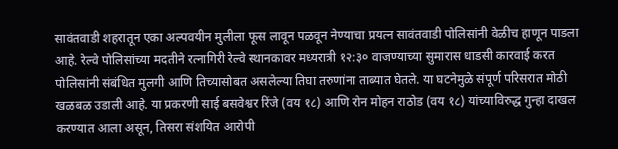सावंतवाडी शहरातून एका अल्पवयीन मुलीला फूस लावून पळवून नेण्याचा प्रयत्न सावंतवाडी पोलिसांनी वेळीच हाणून पाडला आहे. रेल्वे पोलिसांच्या मदतीने रत्नागिरी रेल्वे स्थानकावर मध्यरात्री १२:३० वाजण्याच्या सुमारास धाडसी कारवाई करत पोलिसांनी संबंधित मुलगी आणि तिच्यासोबत असलेल्या तिघा तरुणांना ताब्यात घेतले. या घटनेमुळे संपूर्ण परिसरात मोठी खळबळ उडाली आहे. या प्रकरणी साई बसवेश्वर रिंजे (वय १८) आणि रोन मोहन राठोड (वय १८) यांच्याविरुद्ध गुन्हा दाखल करण्यात आला असून, तिसरा संशयित आरोपी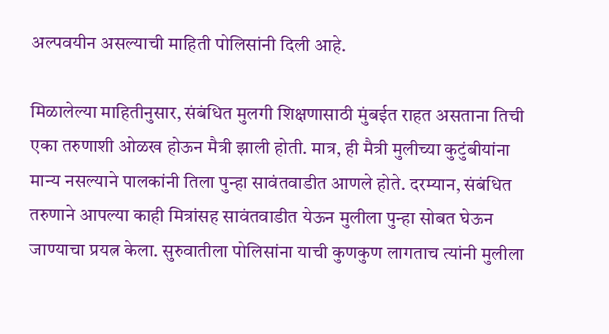अल्पवयीन असल्याची माहिती पोलिसांनी दिली आहे.

मिळालेल्या माहितीनुसार, संबंधित मुलगी शिक्षणासाठी मुंबईत राहत असताना तिची एका तरुणाशी ओळख होऊन मैत्री झाली होती. मात्र, ही मैत्री मुलीच्या कुटुंबीयांना मान्य नसल्याने पालकांनी तिला पुन्हा सावंतवाडीत आणले होते. दरम्यान, संबंधित तरुणाने आपल्या काही मित्रांसह सावंतवाडीत येऊन मुलीला पुन्हा सोबत घेऊन जाण्याचा प्रयत्न केला. सुरुवातीला पोलिसांना याची कुणकुण लागताच त्यांनी मुलीला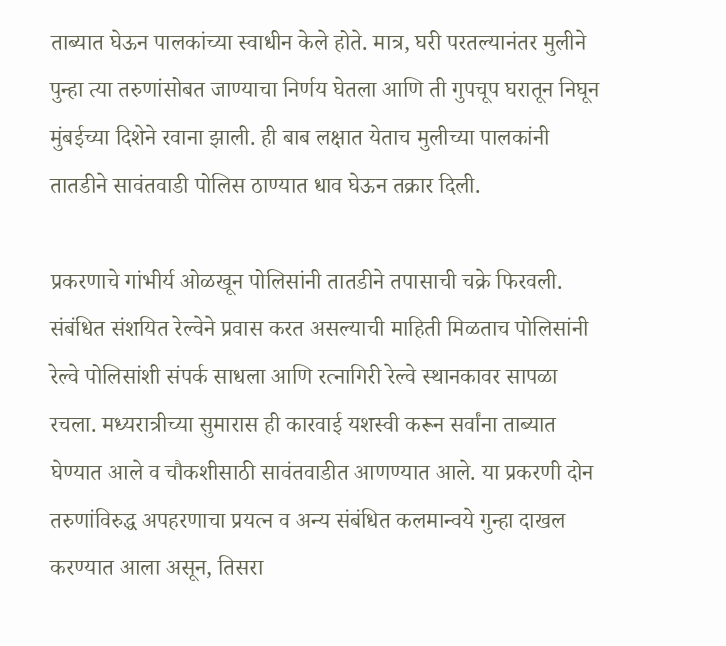ताब्यात घेऊन पालकांच्या स्वाधीन केले होते. मात्र, घरी परतल्यानंतर मुलीने पुन्हा त्या तरुणांसोबत जाण्याचा निर्णय घेतला आणि ती गुपचूप घरातून निघून मुंबईच्या दिशेने रवाना झाली. ही बाब लक्षात येताच मुलीच्या पालकांनी तातडीने सावंतवाडी पोलिस ठाण्यात धाव घेऊन तक्रार दिली.

प्रकरणाचे गांभीर्य ओळखून पोलिसांनी तातडीने तपासाची चक्रे फिरवली. संबंधित संशयित रेल्वेने प्रवास करत असल्याची माहिती मिळताच पोलिसांनी रेल्वे पोलिसांशी संपर्क साधला आणि रत्नागिरी रेल्वे स्थानकावर सापळा रचला. मध्यरात्रीच्या सुमारास ही कारवाई यशस्वी करून सर्वांना ताब्यात घेण्यात आले व चौकशीसाठी सावंतवाडीत आणण्यात आले. या प्रकरणी दोन तरुणांविरुद्ध अपहरणाचा प्रयत्न व अन्य संबंधित कलमान्वये गुन्हा दाखल करण्यात आला असून, तिसरा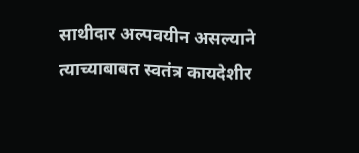साथीदार अल्पवयीन असल्याने त्याच्याबाबत स्वतंत्र कायदेशीर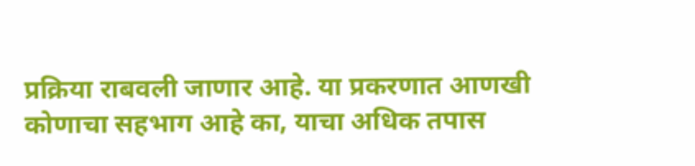प्रक्रिया राबवली जाणार आहे. या प्रकरणात आणखी कोणाचा सहभाग आहे का, याचा अधिक तपास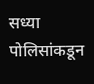सध्या पोलिसांकडून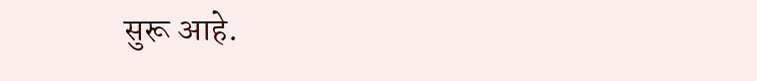सुरू आहे.